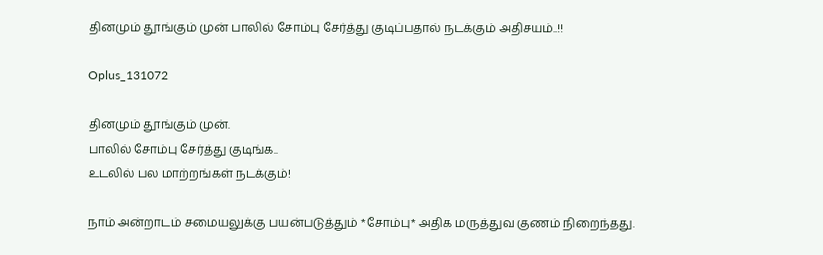தினமும் தூங்கும் முன் பாலில் சோம்பு சேர்த்து குடிப்பதால் நடக்கும் அதிசயம்..!!

Oplus_131072

தினமும் தூங்கும் முன்.
பாலில் சோம்பு சேர்த்து குடிங்க..
உடலில் பல மாற்றங்கள் நடக்கும்!

நாம் அன்றாடம் சமையலுக்கு பயன்படுத்தும் *சோம்பு* அதிக மருத்துவ குணம் நிறைந்தது.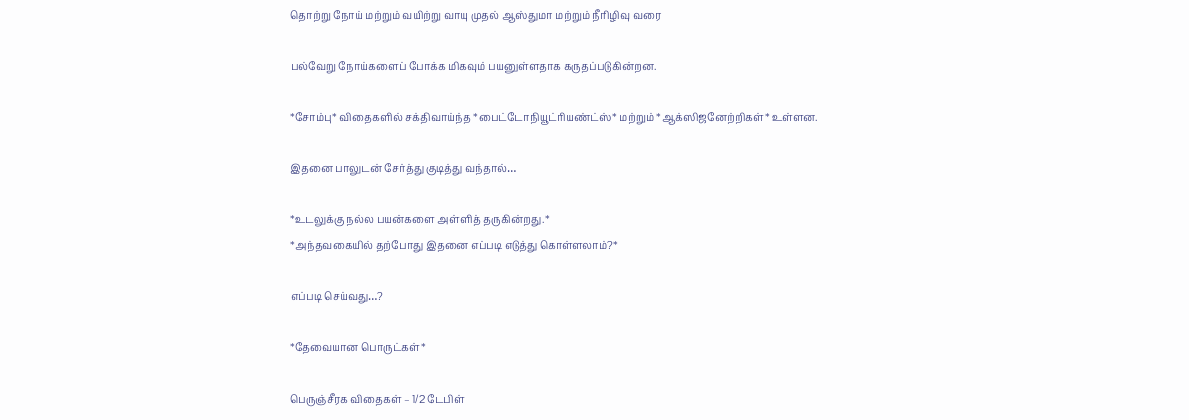தொற்று நோய் மற்றும் வயிற்று வாயு முதல் ஆஸ்துமா மற்றும் நீரிழிவு வரை

பல்வேறு நோய்களைப் போக்க மிகவும் பயனுள்ளதாக கருதப்படுகின்றன.

*சோம்பு* விதைகளில் சக்திவாய்ந்த *பைட்டோநியூட்ரியண்ட்ஸ்* மற்றும் *ஆக்ஸிஜனேற்றிகள்* உள்ளன.

இதனை பாலுடன் சேர்த்து குடித்து வந்தால்…

*உடலுக்கு நல்ல பயன்களை அள்ளித் தருகின்றது.*
*அந்தவகையில் தற்போது இதனை எப்படி எடுத்து கொள்ளலாம்?*

எப்படி செய்வது…?

*தேவையான பொருட்கள்*

பெருஞ்சீரக விதைகள் – 1/2 டேபிள்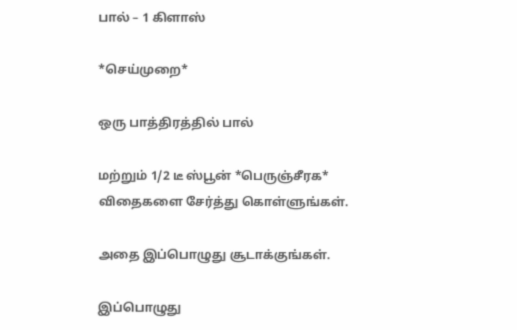பால் – 1 கிளாஸ்

*செய்முறை*

ஒரு பாத்திரத்தில் பால்

மற்றும் 1/2 டீ ஸ்பூன் *பெருஞ்சீரக* விதைகளை சேர்த்து கொள்ளுங்கள்.

அதை இப்பொழுது சூடாக்குங்கள்.

இப்பொழுது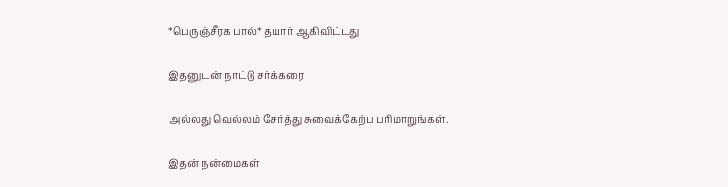*பெருஞ்சீரக பால்* தயார் ஆகிவிட்டது

இதனுடன் நாட்டு சர்க்கரை

அல்லது வெல்லம் சேர்த்து சுவைக்கேற்ப பரிமாறுங்கள்.

இதன் நன்மைகள்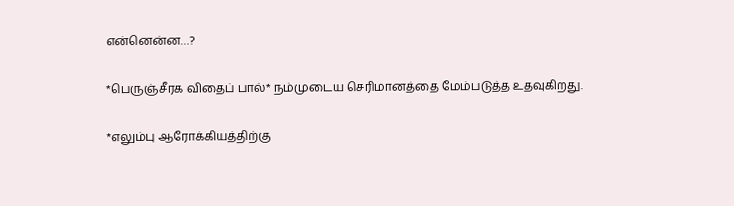என்னென்ன…?

*பெருஞ்சீரக விதைப் பால்* நம்முடைய செரிமானத்தை மேம்படுத்த உதவுகிறது.

*எலும்பு ஆரோக்கியத்திற்கு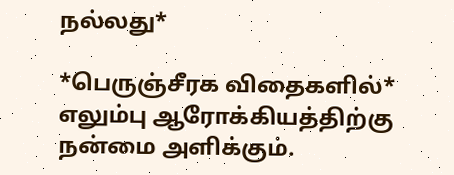நல்லது*

*பெருஞ்சீரக விதைகளில்* எலும்பு ஆரோக்கியத்திற்கு நன்மை அளிக்கும்.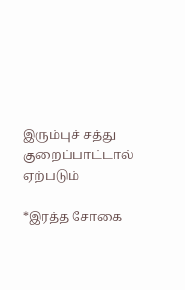இரும்புச் சத்து குறைப்பாட்டால் ஏற்படும்

*இரத்த சோகை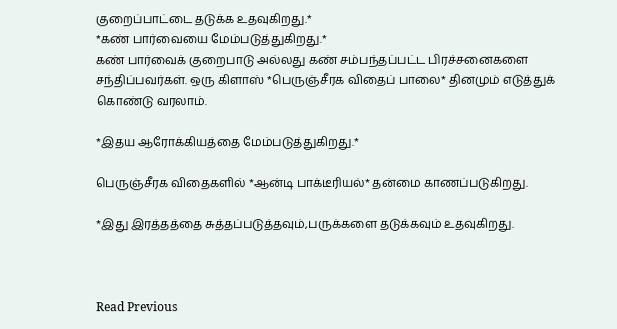குறைப்பாட்டை தடுக்க உதவுகிறது.*
*கண் பார்வையை மேம்படுத்துகிறது.*
கண் பார்வைக் குறைபாடு அல்லது கண் சம்பந்தப்பட்ட பிரச்சனைகளை சந்திப்பவர்கள். ஒரு கிளாஸ் *பெருஞ்சீரக விதைப் பாலை* தினமும் எடுத்துக் கொண்டு வரலாம்.

*இதய ஆரோக்கியத்தை மேம்படுத்துகிறது.*

பெருஞ்சீரக விதைகளில் *ஆன்டி பாக்டீரியல்* தன்மை காணப்படுகிறது.

*இது இரத்தத்தை சுத்தப்படுத்தவும்,பருக்களை தடுக்கவும் உதவுகிறது.



Read Previous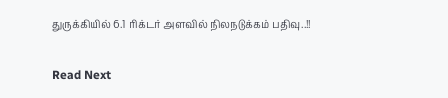துருக்கியில் 6.1 ரிக்டர் அளவில் நிலநடுக்கம் பதிவு..!!

Read Next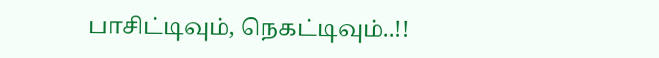பாசிட்டிவும், நெகட்டிவும்..!!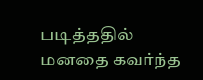படித்ததில் மனதை கவர்ந்த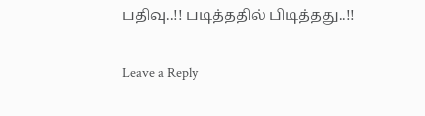பதிவு..!! படித்ததில் பிடித்தது..!!

Leave a Reply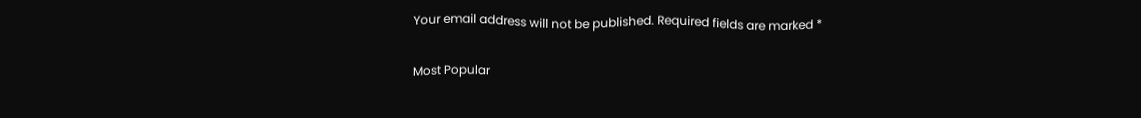Your email address will not be published. Required fields are marked *

Most Popular